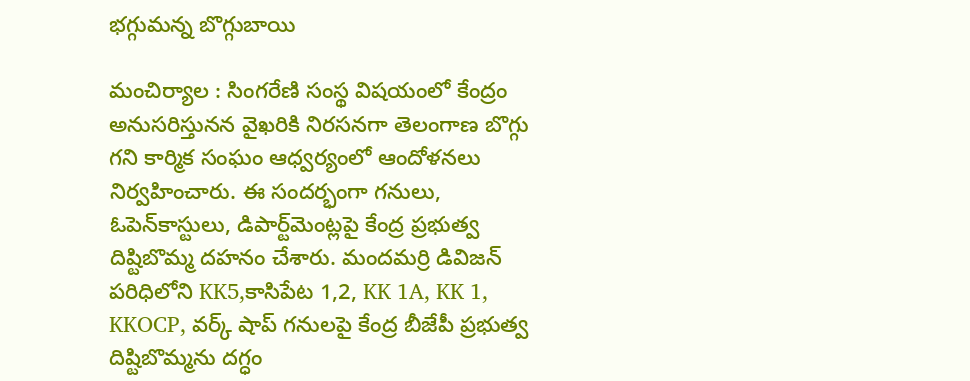భ‌గ్గుమ‌న్న బొగ్గుబాయి

మంచిర్యాల : సింగ‌రేణి సంస్థ విష‌యంలో కేంద్రం అనుస‌రిస్తున‌న వైఖ‌రికి నిర‌స‌న‌గా తెలంగాణ బొగ్గు గ‌ని కార్మిక సంఘం ఆధ్వ‌ర్యంలో ఆందోళ‌న‌లు నిర్వ‌హించారు. ఈ సంద‌ర్భంగా గ‌నులు, ఓపెన్‌కాస్టులు, డిపార్ట్‌మెంట్ల‌పై కేంద్ర ప్ర‌భుత్వ దిష్టిబొమ్మ ద‌హ‌నం చేశారు. మందమర్రి డివిజన్ పరిధిలోని KK5,కాసిపేట 1,2, KK 1A, KK 1, KKOCP, వర్క్ షాప్ గనులపై కేంద్ర బీజేపీ ప్రభుత్వ దిష్టిబొమ్మను దగ్ధం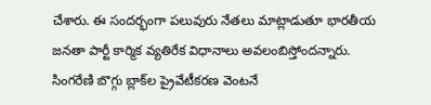చేశారు. ఈ సంద‌ర్భంగా ప‌లువురు నేత‌లు మాట్లాడుతూ భార‌తీయ జ‌న‌తా పార్టీ కార్మిక వ్య‌తిరేక విధానాలు అవ‌లంబిస్తోంద‌న్నారు. సింగ‌రేణి బొగ్గు బ్లాక్‌ల ప్రైవేటీక‌ర‌ణ వెంట‌నే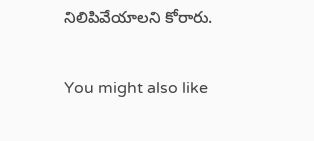నిలిపివేయాల‌ని కోరారు.

You might also like